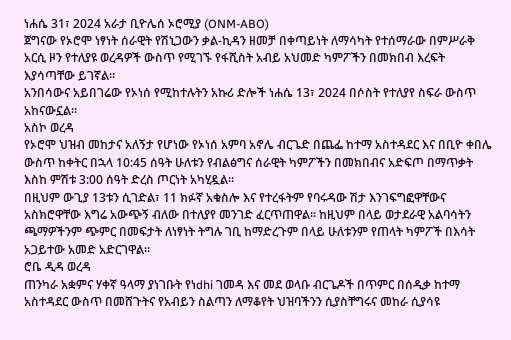ነሐሴ 31፣ 2024 አራታ ቢዮሌሰ ኦሮሚያ (ONM-ABO)
ጀግናው የኦሮሞ ነፃነት ሰራዊት የሽኒጋውን ቃል-ኪዳን ዘመቻ በቀጣይነት ለማሳካት የተሰማራው በምሥራቅ አርሲ ዞን የተለያዩ ወረዳዎች ውስጥ የሚገኙ የፋሺስት አብይ አህመድ ካምፖችን በመክበብ እረፍት እያሳጣቸው ይገኛል።
አንበሳውና አይበገሬው የኦነሰ የሚከተሉትን አኩሪ ድሎች ነሐሴ 13፣ 2024 በሶስት የተለያየ ስፍራ ውስጥ አከናውኗል።
አስኮ ወረዳ
የኦሮሞ ህዝብ መከታና አለኝታ የሆነው የኦነሰ አምባ አኖሌ ብርጌድ በጨፌ ከተማ አስተዳደር እና በቢዮ ቀበሌ ውስጥ ከቀትር በኋላ 10:45 ሰዓት ሁለቱን የብልፅግና ሰራዊት ካምፖችን በመክበብና አድፍጦ በማጥቃት እስከ ምሽቱ 3:00 ሰዓት ድረስ ጦርነት አካሂዷል።
በዚህም ውጊያ 13ቱን ሲገድል፣ 11 ክፉኛ አቁስሎ እና የተረፋትም የባሩዳው ሽታ እንገፍግፎዋቸውና አስክሮዋቸው እግሬ አውጭኝ ብለው በተለያየ መንገድ ፈርጥጠዋል። ከዚህም በላይ ወታደራዊ አልባሳትን ጫማዎችንም ጭምር በመፍታት ለነፃነት ትግሉ ገቢ ከማድረጉም በላይ ሁለቱንም የጠላት ካምፖች በእሳት አጋይተው አመድ አድርገዋል።
ሮቤ ዲዳ ወረዳ
ጠንካራ አቋምና ሃቀኛ ዓላማ ያነገቡት የነdhi ገመዳ እና መደ ወላቡ ብርጌዶች በጥምር በሰዲቃ ከተማ አስተዳደር ውስጥ በመሸጉትና የአብይን ስልጣን ለማቆየት ህዝባችንን ሲያስቸግሩና መከራ ሲያሳዩ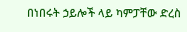በነበሩት ኃይሎች ላይ ካምፓቸው ድረስ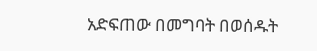አድፍጠው በመግባት በወሰዱት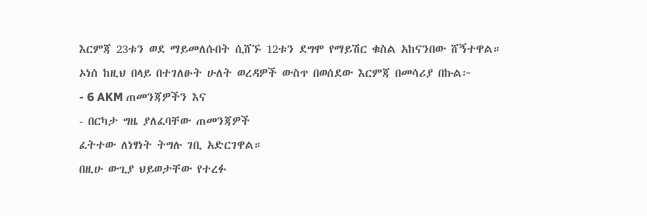እርምጃ 23ቱን ወደ ማይመለሱበት ሲሸኙ 12ቱን ደግሞ የማይሽር ቁስል አከናንበው ሸኝተዋል።
ኦነሰ ከዚህ በላይ በተገለፁት ሁለት ወረዳዎች ውስጥ በወሰደው እርምጃ በመሳሪያ በኩል፦
- 6 AKM ጠመንጃዎችን እና
- በርካታ ግዜ ያለፈባቸው ጠመንጃዎች
ፈትተው ለነፃነት ትግሉ ገቢ አድርገዋል።
በዚሁ ውጊያ ህይወታቸው የተረፉ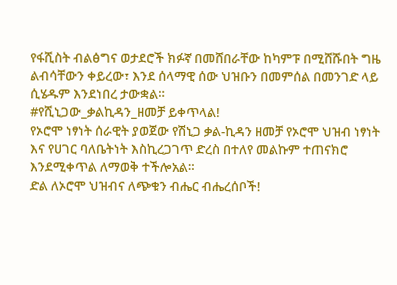የፋሺስት ብልፅግና ወታደሮች ክፉኛ በመሸበራቸው ከካምፑ በሚሸሹበት ግዜ ልብሳቸውን ቀይረው፣ እንደ ሰላማዊ ሰው ህዝቡን በመምሰል በመንገድ ላይ ሲሄዱም እንደነበረ ታውቋል።
#የሺኒጋው_ቃልኪዳን_ዘመቻ ይቀጥላል!
የኦሮሞ ነፃነት ሰራዊት ያወጀው የሽኒጋ ቃል-ኪዳን ዘመቻ የኦሮሞ ህዝብ ነፃነት እና የሀገር ባለቤትነት እስኪረጋገጥ ድረስ በተለየ መልኩም ተጠናክሮ እንደሚቀጥል ለማወቅ ተችሎአል።
ድል ለኦሮሞ ህዝብና ለጭቁን ብሔር ብሔረሰቦች!